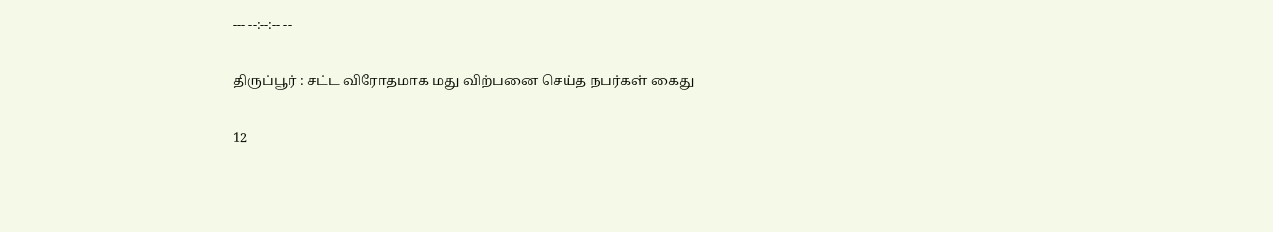--- --:--:-- --

திருப்பூர் : சட்ட விரோதமாக மது விற்பனை செய்த நபர்கள் கைது

12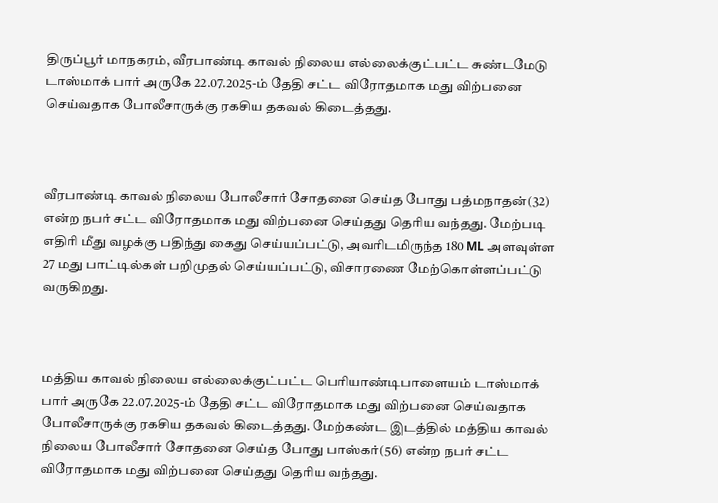திருப்பூர் மாநகரம், வீரபாண்டி காவல் நிலைய எல்லைக்குட்பட்ட சுண்டமேடு டாஸ்மாக் பார் அருகே 22.07.2025-ம் தேதி சட்ட விரோதமாக மது விற்பனை செய்வதாக போலீசாருக்கு ரகசிய தகவல் கிடைத்தது.



வீரபாண்டி காவல் நிலைய போலீசார் சோதனை செய்த போது பத்மநாதன்(32) என்ற நபர் சட்ட விரோதமாக மது விற்பனை செய்தது தெரிய வந்தது. மேற்படி எதிரி மீது வழக்கு பதிந்து கைது செய்யப்பட்டு, அவரிடமிருந்த 180 ML அளவுள்ள 27 மது பாட்டில்கள் பறிமுதல் செய்யப்பட்டு, விசாரணை மேற்கொள்ளப்பட்டு வருகிறது.



மத்திய காவல் நிலைய எல்லைக்குட்பட்ட பெரியாண்டிபாளையம் டாஸ்மாக் பார் அருகே 22.07.2025-ம் தேதி சட்ட விரோதமாக மது விற்பனை செய்வதாக போலீசாருக்கு ரகசிய தகவல் கிடைத்தது. மேற்கண்ட இடத்தில் மத்திய காவல் நிலைய போலீசார் சோதனை செய்த போது பாஸ்கர்(56) என்ற நபர் சட்ட விரோதமாக மது விற்பனை செய்தது தெரிய வந்தது.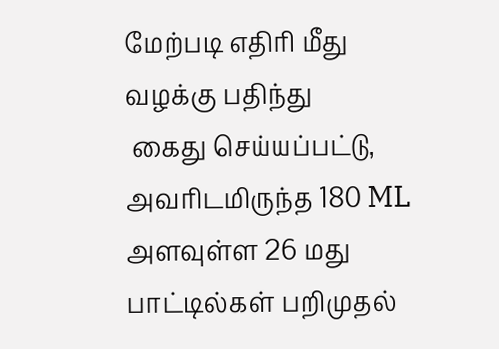மேற்படி எதிரி மீது வழக்கு பதிந்து
 கைது செய்யப்பட்டு, அவரிடமிருந்த 180 ML அளவுள்ள 26 மது பாட்டில்கள் பறிமுதல்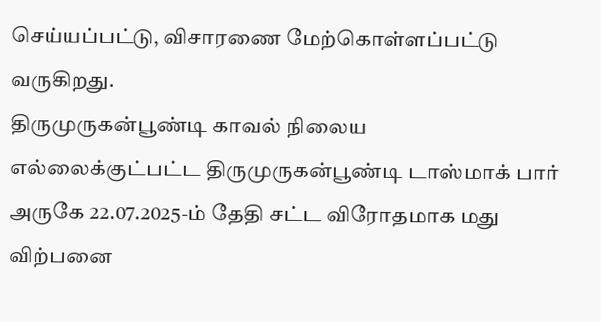செய்யப்பட்டு, விசாரணை மேற்கொள்ளப்பட்டு வருகிறது.
திருமுருகன்பூண்டி காவல் நிலைய எல்லைக்குட்பட்ட திருமுருகன்பூண்டி டாஸ்மாக் பார் அருகே 22.07.2025-ம் தேதி சட்ட விரோதமாக மது விற்பனை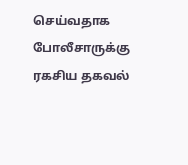செய்வதாக போலீசாருக்கு ரகசிய தகவல்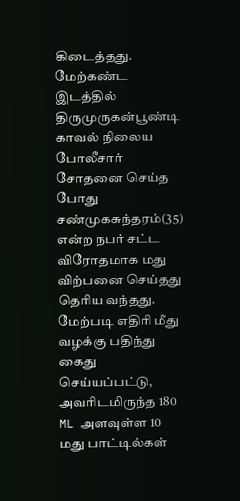கிடைத்தது. மேற்கண்ட இடத்தில் திருமுருகன்பூண்டி காவல் நிலைய போலீசார் சோதனை செய்த போது சண்முகசுந்தரம்(35) என்ற நபர் சட்ட விரோதமாக மது விற்பனை செய்தது தெரிய வந்தது. மேற்படி எதிரி மீது வழக்கு பதிந்து கைது செய்யப்பட்டு, அவரிடமிருந்த 180 ML அளவுள்ள 10 மது பாட்டில்கள்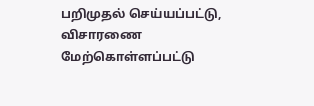பறிமுதல் செய்யப்பட்டு, விசாரணை மேற்கொள்ளப்பட்டு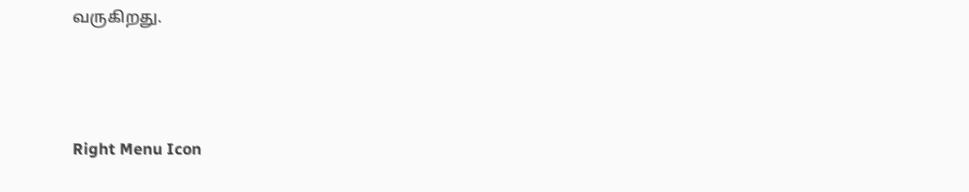வருகிறது.



Right Menu Icon